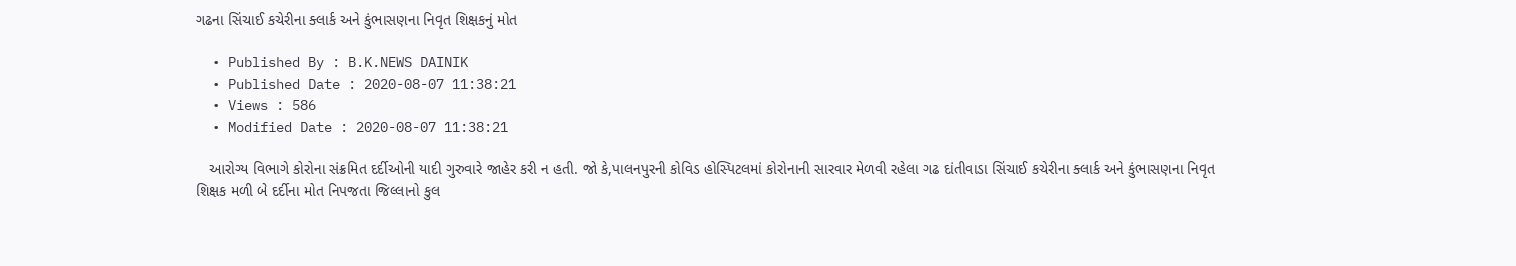ગઢના સિંચાઈ કચેરીના ક્લાર્ક અને કુંભાસણના નિવૃત શિક્ષકનું મોત

  • Published By : B.K.NEWS DAINIK
  • Published Date : 2020-08-07 11:38:21
  • Views : 586
  • Modified Date : 2020-08-07 11:38:21

   આરોગ્ય વિભાગે કોરોના સંક્રમિત દર્દીઓની યાદી ગુરુવારે જાહેર કરી ન હતી. જો કે,પાલનપુરની કોવિડ હોસ્પિટલમાં કોરોનાની સારવાર મેળવી રહેલા ગઢ દાંતીવાડા સિંચાઈ કચેરીના ક્લાર્ક અને કુંભાસણના નિવૃત શિક્ષક મળી બે દર્દીના મોત નિપજતા જિલ્લાનો કુલ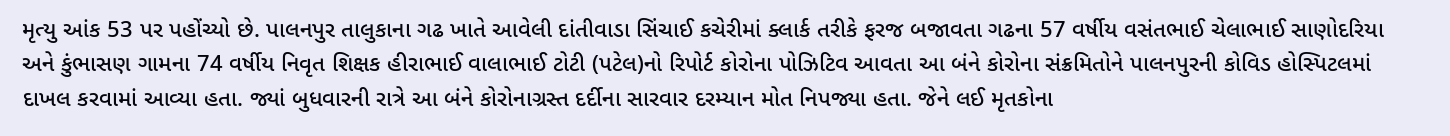મૃત્યુ આંક 53 પર પહોંચ્યો છે. પાલનપુર તાલુકાના ગઢ ખાતે આવેલી દાંતીવાડા સિંચાઈ કચેરીમાં ક્લાર્ક તરીકે ફરજ બજાવતા ગઢના 57 વર્ષીય વસંતભાઈ ચેલાભાઈ સાણોદરિયા અને કુંભાસણ ગામના 74 વર્ષીય નિવૃત શિક્ષક હીરાભાઈ વાલાભાઈ ટોટી (પટેલ)નો રિપોર્ટ કોરોના પોઝિટિવ આવતા આ બંને કોરોના સંક્રમિતોને પાલનપુરની કોવિડ હોસ્પિટલમાં દાખલ કરવામાં આવ્યા હતા. જ્યાં બુધવારની રાત્રે આ બંને કોરોનાગ્રસ્ત દર્દીના સારવાર દરમ્યાન મોત નિપજ્યા હતા. જેને લઈ મૃતકોના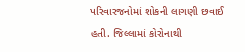પરિવારજનોમાં શોકની લાગણી છવાઈ હતી. જિલ્લામાં કોરોનાથી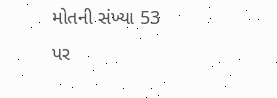મોતની સંખ્યા 53 પર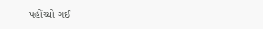પહોંચ્યો ગઈ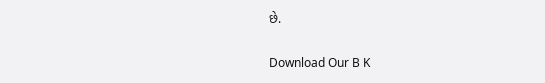છે.

Download Our B K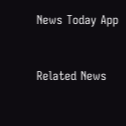News Today App



Related News